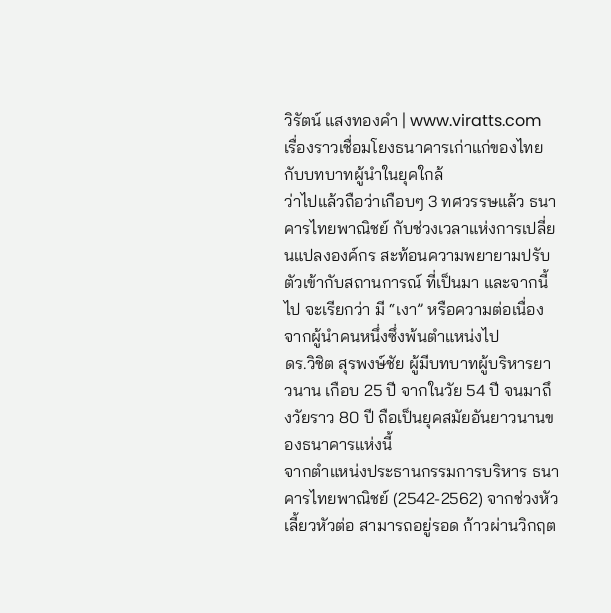วิรัตน์ แสงทองคำ | www.viratts.com
เรื่องราวเชื่อมโยงธนาคารเก่าแก่ของไทย กับบทบาทผู้นำในยุคใกล้
ว่าไปแล้วถือว่าเกือบๆ 3 ทศวรรษแล้ว ธนาคารไทยพาณิชย์ กับช่วงเวลาแห่งการเปลี่ยนแปลงองค์กร สะท้อนความพยายามปรับตัวเข้ากับสถานการณ์ ที่เป็นมา และจากนี้ไป จะเรียกว่า มี “เงา” หรือความต่อเนื่องจากผู้นำคนหนึ่งซึ่งพ้นตำแหน่งไป
ดร.วิชิต สุรพงษ์ชัย ผู้มีบทบาทผู้บริหารยาวนาน เกือบ 25 ปี จากในวัย 54 ปี จนมาถึงวัยราว 80 ปี ถือเป็นยุคสมัยอันยาวนานของธนาคารแห่งนี้
จากตำแหน่งประธานกรรมการบริหาร ธนาคารไทยพาณิชย์ (2542-2562) จากช่วงหัวเลี้ยวหัวต่อ สามารถอยู่รอด ก้าวผ่านวิกฤต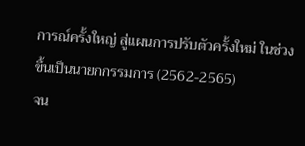การณ์ครั้งใหญ่ สู่แผนการปรับตัวครั้งใหม่ ในช่วงขึ้นเป็นนายกกรรมการ (2562-2565)
จน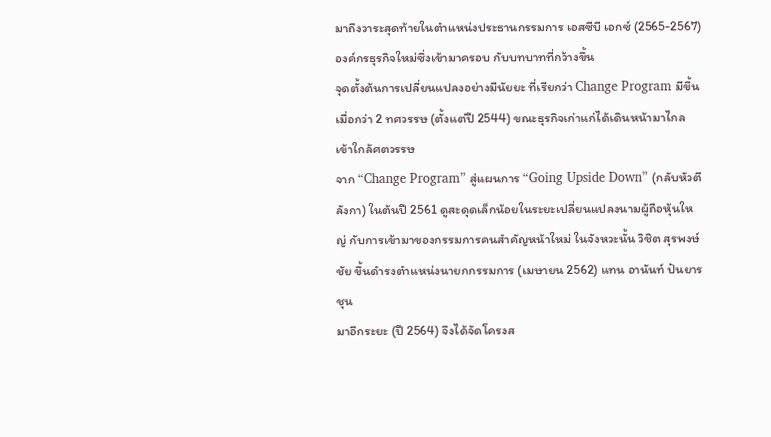มาถึงวาระสุดท้ายในตำแหน่งประธานกรรมการ เอสซีบี เอกซ์ (2565-2567) องค์กรธุรกิจใหม่ซึ่งเข้ามาครอบ กับบทบาทที่กว้างขึ้น
จุดตั้งต้นการเปลี่ยนแปลงอย่างมีนัยยะ ที่เรียกว่า Change Program มีขึ้นเมื่อกว่า 2 ทศวรรษ (ตั้งแต่ปี 2544) ขณะธุรกิจเก่าแก่ได้เดินหน้ามาไกล เข้าใกล้ศตวรรษ
จาก “Change Program” สู่แผนการ “Going Upside Down” (กลับหัวตีลังกา) ในต้นปี 2561 ดูสะดุดเล็กน้อยในระยะเปลี่ยนแปลงนามผู้ถือหุ้นใหญ่ กับการเข้ามาของกรรมการคนสำคัญหน้าใหม่ ในจังหวะนั้น วิชิต สุรพงษ์ชัย ขึ้นดำรงตำแหน่งนายกกรรมการ (เมษายน 2562) แทน อานันท์ ปันยารชุน
มาอีกระยะ (ปี 2564) จึงได้จัดโครงส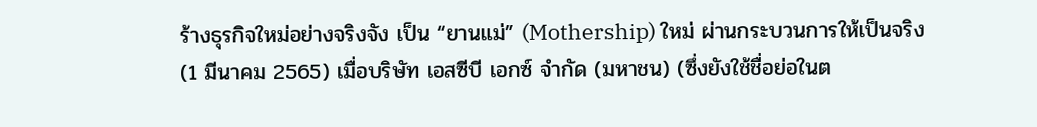ร้างธุรกิจใหม่อย่างจริงจัง เป็น “ยานแม่” (Mothership) ใหม่ ผ่านกระบวนการให้เป็นจริง (1 มีนาคม 2565) เมื่อบริษัท เอสซีบี เอกซ์ จำกัด (มหาชน) (ซึ่งยังใช้ชื่อย่อในต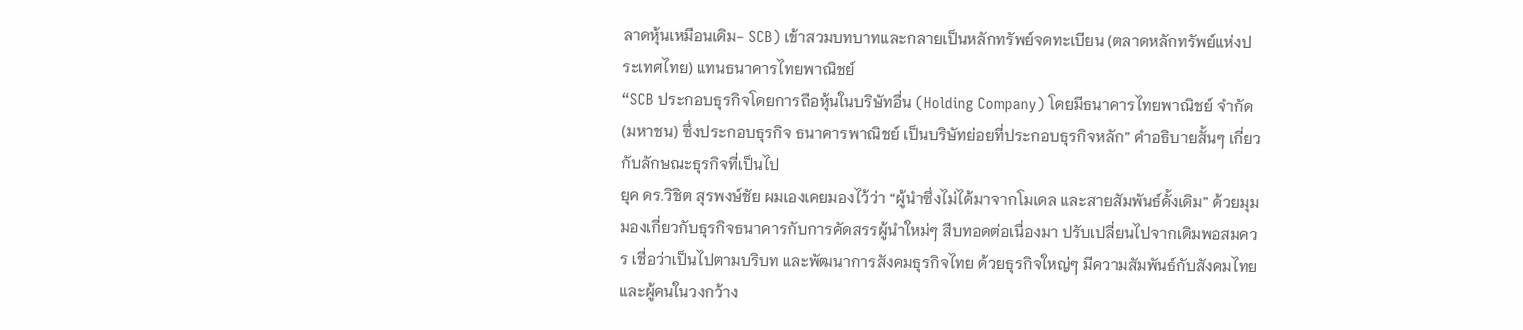ลาดหุ้นเหมือนเดิม- SCB) เข้าสวมบทบาทและกลายเป็นหลักทรัพย์จดทะเบียน (ตลาดหลักทรัพย์แห่งประเทศไทย) แทนธนาคารไทยพาณิชย์
“SCB ประกอบธุรกิจโดยการถือหุ้นในบริษัทอื่น (Holding Company) โดยมีธนาคารไทยพาณิชย์ จำกัด (มหาชน) ซึ่งประกอบธุรกิจ ธนาคารพาณิชย์ เป็นบริษัทย่อยที่ประกอบธุรกิจหลัก” คำอธิบายสั้นๆ เกี่ยวกับลักษณะธุรกิจที่เป็นไป
ยุค ดร.วิชิต สุรพงษ์ชัย ผมเองเคยมองไว้ว่า “ผู้นำซึ่งไม่ได้มาจากโมเดล และสายสัมพันธ์ดั้งเดิม” ด้วยมุมมองเกี่ยวกับธุรกิจธนาคารกับการคัดสรรผู้นำใหม่ๆ สืบทอดต่อเนื่องมา ปรับเปลี่ยนไปจากเดิมพอสมควร เชื่อว่าเป็นไปตามบริบท และพัฒนาการสังคมธุรกิจไทย ด้วยธุรกิจใหญ่ๆ มีความสัมพันธ์กับสังคมไทย และผู้คนในวงกว้าง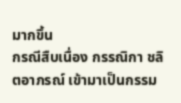มากขึ้น
กรณีสืบเนื่อง กรรณิกา ชลิตอาภรณ์ เข้ามาเป็นกรรม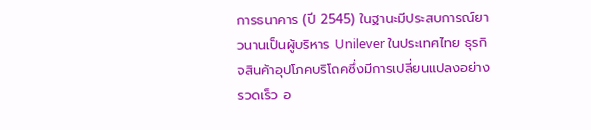การธนาคาร (ปี 2545) ในฐานะมีประสบการณ์ยาวนานเป็นผู้บริหาร Unilever ในประเทศไทย ธุรกิจสินค้าอุปโภคบริโถคซึ่งมีการเปลี่ยนแปลงอย่างรวดเร็ว อ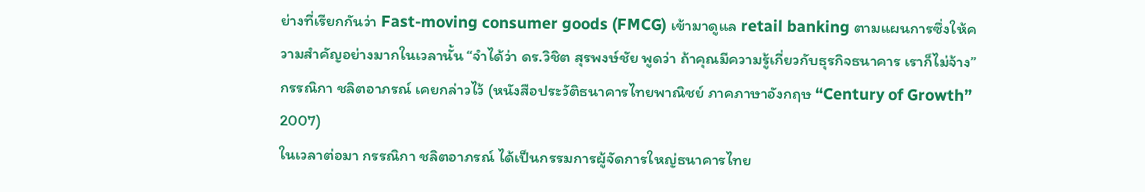ย่างที่เรียกกันว่า Fast-moving consumer goods (FMCG) เข้ามาดูแล retail banking ตามแผนการซึ่งให้ความสำคัญอย่างมากในเวลานั้น “จำได้ว่า ดร.วิชิต สุรพงษ์ชัย พูดว่า ถ้าคุณมีความรู้เกี่ยวกับธุรกิจธนาคาร เราก็ไม่จ้าง” กรรณิกา ชลิตอาภรณ์ เคยกล่าวไว้ (หนังสือประวัติธนาคารไทยพาณิชย์ ภาคภาษาอังกฤษ “Century of Growth” 2007)
ในเวลาต่อมา กรรณิกา ชลิตอาภรณ์ ได้เป็นกรรมการผู้จัดการใหญ่ธนาคารไทย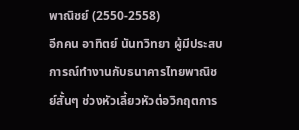พาณิชย์ (2550-2558)
อีกคน อาทิตย์ นันทวิทยา ผู้มีประสบการณ์ทำงานกับธนาคารไทยพาณิชย์สั้นๆ ช่วงหัวเลี้ยวหัวต่อวิกฤตการ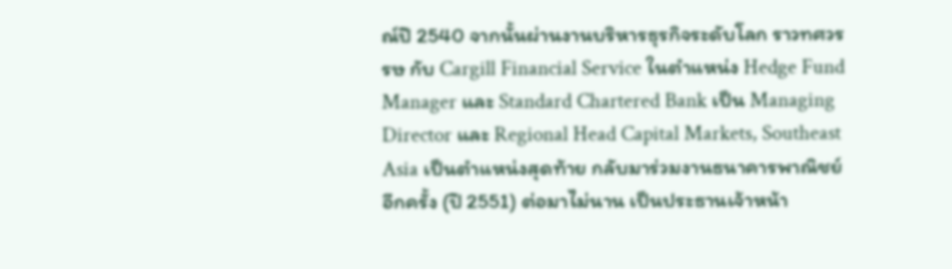ณ์ปี 2540 จากนั้นผ่านงานบริหารธุรกิจระดับโลก ราวทศวรรษ กับ Cargill Financial Service ในตำแหน่ง Hedge Fund Manager และ Standard Chartered Bank เป็น Managing Director และ Regional Head Capital Markets, Southeast Asia เป็นตำแหน่งสุดท้าย กลับมาร่วมงานธนาคารพาณิชย์อีกครั้ง (ปี 2551) ต่อมาไม่นาน เป็นประธานเจ้าหน้า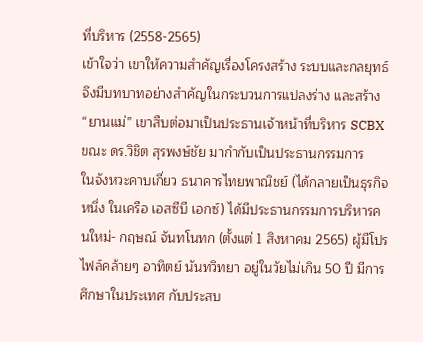ที่บริหาร (2558-2565)
เข้าใจว่า เขาให้ความสำคัญเรื่องโครงสร้าง ระบบและกลยุทธ์ จึงมีบทบาทอย่างสำคัญในกระบวนการแปลงร่าง และสร้าง “ยานแม่” เขาสืบต่อมาเป็นประธานเจ้าหน้าที่บริหาร SCBX ขณะ ดร.วิชิต สุรพงษ์ชัย มากำกับเป็นประธานกรรมการ
ในจังหวะคาบเกี่ยว ธนาคารไทยพาณิชย์ (ได้กลายเป็นธุรกิจหนึ่ง ในเครือ เอสซีบี เอกซ์) ได้มีประธานกรรมการบริหารคนใหม่- กฤษณ์ จันทโนทก (ตั้งแต่ 1 สิงหาคม 2565) ผู้มีโปรไฟล์คล้ายๆ อาทิตย์ นันทวิทยา อยู่ในวัยไม่เกิน 50 ปี มีการศึกษาในประเทศ กับประสบ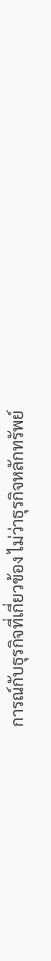การณ์กับธุรกิจที่เกี่ยวข้อง ไม่ว่าธุรกิจหลักทรัพย์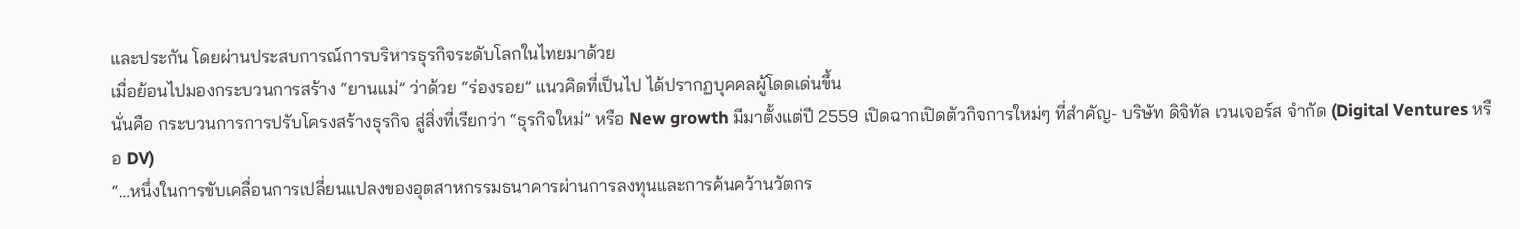และประกัน โดยผ่านประสบการณ์การบริหารธุรกิจระดับโลกในไทยมาด้วย
เมื่อย้อนไปมองกระบวนการสร้าง “ยานแม่” ว่าด้วย “ร่องรอย” แนวคิดที่เป็นไป ได้ปรากฏบุคคลผู้โดดเด่นขึ้น
นั่นคือ กระบวนการการปรับโครงสร้างธุรกิจ สู่สิ่งที่เรียกว่า “ธุรกิจใหม่” หรือ New growth มีมาตั้งแต่ปี 2559 เปิดฉากเปิดตัวกิจการใหม่ๆ ที่สำคัญ- บริษัท ดิจิทัล เวนเจอร์ส จำกัด (Digital Ventures หรือ DV)
“…หนึ่งในการขับเคลื่อนการเปลี่ยนแปลงของอุตสาหกรรมธนาคารผ่านการลงทุนและการค้นคว้านวัตกร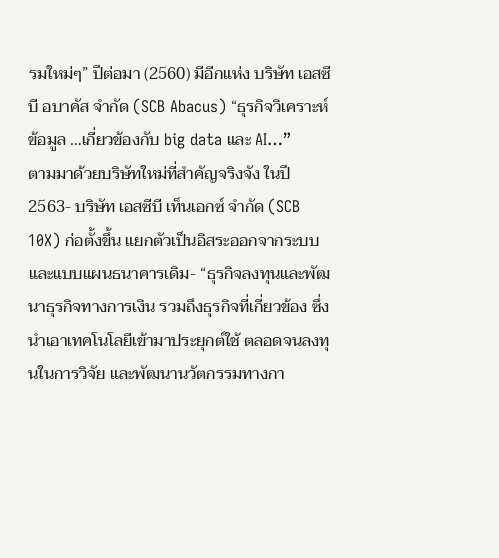รมใหม่ๆ” ปีต่อมา (2560) มีอีกแห่ง บริษัท เอสซีบี อบาคัส จำกัด (SCB Abacus) “ธุรกิจวิเคราะห์ข้อมูล …เกี่ยวข้องกับ big data และ AI…”
ตามมาด้วยบริษัทใหม่ที่สำคัญจริงจัง ในปี 2563- บริษัท เอสซีบี เท็นเอกซ์ จำกัด (SCB 10X) ก่อตั้งขึ้น แยกตัวเป็นอิสระออกจากระบบและแบบแผนธนาคารเดิม- “ธุรกิจลงทุนและพัฒนาธุรกิจทางการเงิน รวมถึงธุรกิจที่เกี่ยวข้อง ซึ่งนำเอาเทคโนโลยีเข้ามาประยุกต์ใช้ ตลอดจนลงทุนในการวิจัย และพัฒนานวัตกรรมทางกา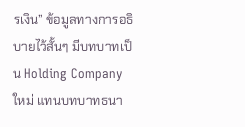รเงิน” ข้อมูลทางการอธิบายไว้สั้นๆ มีบทบาทเป็น Holding Company ใหม่ แทนบทบาทธนา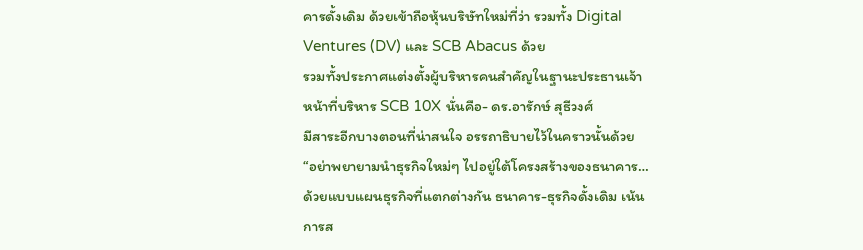คารดั้งเดิม ด้วยเข้าถือหุ้นบริษัทใหม่ที่ว่า รวมทั้ง Digital Ventures (DV) และ SCB Abacus ด้วย
รวมทั้งประกาศแต่งตั้งผู้บริหารคนสำคัญในฐานะประธานเจ้าหน้าที่บริหาร SCB 10X นั่นคือ- ดร.อารักษ์ สุธีวงศ์
มีสาระอีกบางตอนที่น่าสนใจ อรรถาธิบายไว้ในคราวนั้นด้วย “อย่าพยายามนำธุรกิจใหม่ๆ ไปอยู่ใต้โครงสร้างของธนาคาร… ด้วยแบบแผนธุรกิจที่แตกต่างกัน ธนาคาร-ธุรกิจดั้งเดิม เน้นการส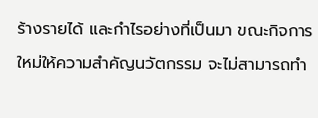ร้างรายได้ และกำไรอย่างที่เป็นมา ขณะกิจการใหม่ให้ความสำคัญนวัตกรรม จะไม่สามารถทำ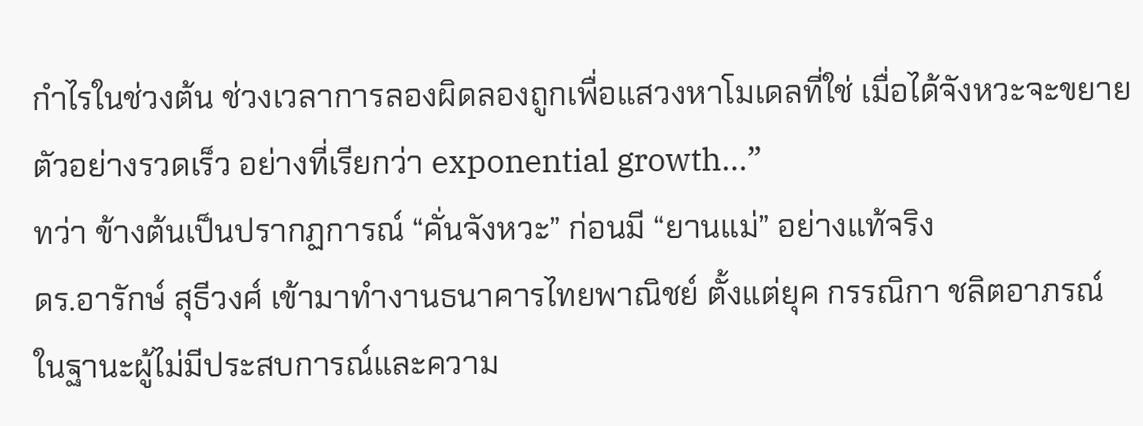กำไรในช่วงต้น ช่วงเวลาการลองผิดลองถูกเพื่อแสวงหาโมเดลที่ใช่ เมื่อได้จังหวะจะขยายตัวอย่างรวดเร็ว อย่างที่เรียกว่า exponential growth…”
ทว่า ข้างต้นเป็นปรากฏการณ์ “คั่นจังหวะ” ก่อนมี “ยานแม่” อย่างแท้จริง
ดร.อารักษ์ สุธีวงศ์ เข้ามาทำงานธนาคารไทยพาณิชย์ ตั้งแต่ยุค กรรณิกา ชลิตอาภรณ์ ในฐานะผู้ไม่มีประสบการณ์และความ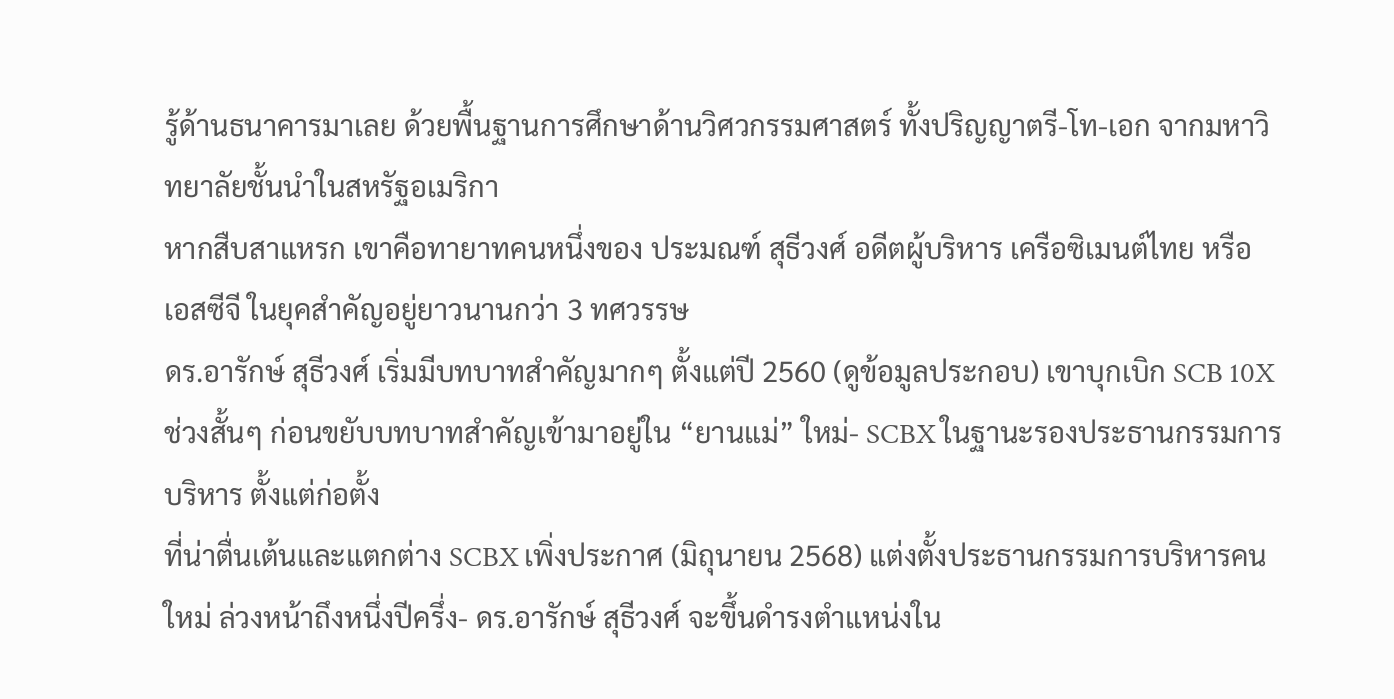รู้ด้านธนาคารมาเลย ด้วยพื้นฐานการศึกษาด้านวิศวกรรมศาสตร์ ทั้งปริญญาตรี-โท-เอก จากมหาวิทยาลัยชั้นนำในสหรัฐอเมริกา
หากสืบสาแหรก เขาคือทายาทคนหนึ่งของ ประมณฑ์ สุธีวงศ์ อดีตผู้บริหาร เครือซิเมนต์ไทย หรือ เอสซีจี ในยุคสำคัญอยู่ยาวนานกว่า 3 ทศวรรษ
ดร.อารักษ์ สุธีวงศ์ เริ่มมีบทบาทสำคัญมากๆ ตั้งแต่ปี 2560 (ดูข้อมูลประกอบ) เขาบุกเบิก SCB 10X ช่วงสั้นๆ ก่อนขยับบทบาทสำคัญเข้ามาอยู่ใน “ยานแม่” ใหม่- SCBX ในฐานะรองประธานกรรมการบริหาร ตั้งแต่ก่อตั้ง
ที่น่าตื่นเต้นและแตกต่าง SCBX เพิ่งประกาศ (มิถุนายน 2568) แต่งตั้งประธานกรรมการบริหารคนใหม่ ล่วงหน้าถึงหนึ่งปีครึ่ง- ดร.อารักษ์ สุธีวงศ์ จะขึ้นดำรงตำแหน่งใน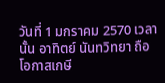วันที่ 1 มกราคม 2570 เวลานั้น อาทิตย์ นันทวิทยา ถือโอกาสเกษี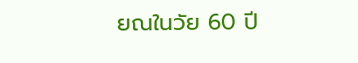ยณในวัย 60 ปี